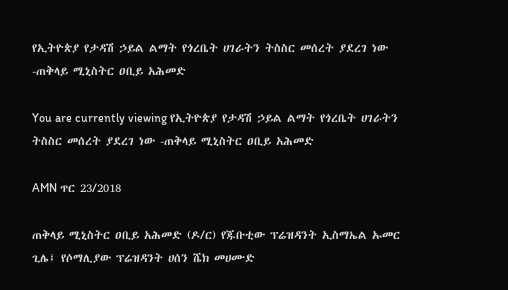የኢትዮጵያ የታዳሽ ኃይል ልማት የጎረቤት ሀገራትን ትስስር መሰረት ያደረገ ነው -ጠቅላይ ሚኒስትር ዐቢይ አሕመድ

You are currently viewing የኢትዮጵያ የታዳሽ ኃይል ልማት የጎረቤት ሀገራትን ትስስር መሰረት ያደረገ ነው -ጠቅላይ ሚኒስትር ዐቢይ አሕመድ

AMN ጥር 23/2018

ጠቅላይ ሚኒስትር ዐቢይ አሕመድ (ዶ/ር) የጁቡቲው ፕሬዝዳንት ኢስማኤል ኡመር ጊሌ፤ የሶማሊያው ፕሬዝዳንት ሀሰን ሼክ መሀሙድ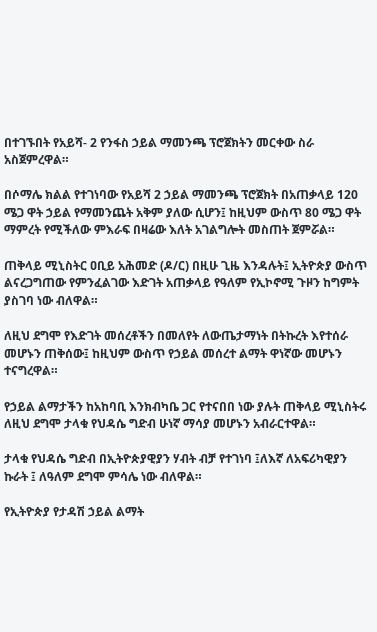በተገኙበት የአይሻ- 2 የንፋስ ኃይል ማመንጫ ፕሮጀክትን መርቀው ስራ አስጀምረዋል።

በሶማሌ ክልል የተገነባው የአይሻ 2 ኃይል ማመንጫ ፕሮጀክት በአጠቃላይ 120 ሜጋ ዋት ኃይል የማመንጨት አቅም ያለው ሲሆን፤ ከዚህም ውስጥ 80 ሜጋ ዋት ማምረት የሚችለው ምእራፍ በዛሬው እለት አገልግሎት መስጠት ጀምሯል።

ጠቅላይ ሚኒስትር ዐቢይ አሕመድ (ዶ/ር) በዚሁ ጊዜ እንዳሉት፤ ኢትዮጵያ ውስጥ ልናረጋግጠው የምንፈልገው እድገት አጠቃላይ የዓለም የኢኮኖሚ ጉዞን ከግምት ያስገባ ነው ብለዋል።

ለዚህ ደግሞ የእድገት መሰረቶችን በመለየት ለውጤታማነት በትኩረት እየተሰራ መሆኑን ጠቅሰው፤ ከዚህም ውስጥ የኃይል መሰረተ ልማት ዋነኛው መሆኑን ተናግረዋል።

የኃይል ልማታችን ከአከባቢ እንክብካቤ ጋር የተናበበ ነው ያሉት ጠቅላይ ሚኒስትሩ ለዚህ ደግሞ ታላቁ የህዳሴ ግድብ ሁነኛ ማሳያ መሆኑን አብራርተዋል።

ታላቁ የህዳሴ ግድብ በኢትዮጵያዊያን ሃብት ብቻ የተገነባ ፤ለእኛ ለአፍሪካዊያን ኩራት ፤ ለዓለም ደግሞ ምሳሌ ነው ብለዋል።

የኢትዮጵያ የታዳሽ ኃይል ልማት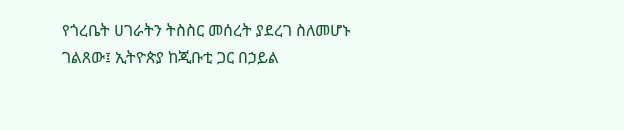የጎረቤት ሀገራትን ትስስር መሰረት ያደረገ ስለመሆኑ ገልጸው፤ ኢትዮጵያ ከጂቡቲ ጋር በኃይል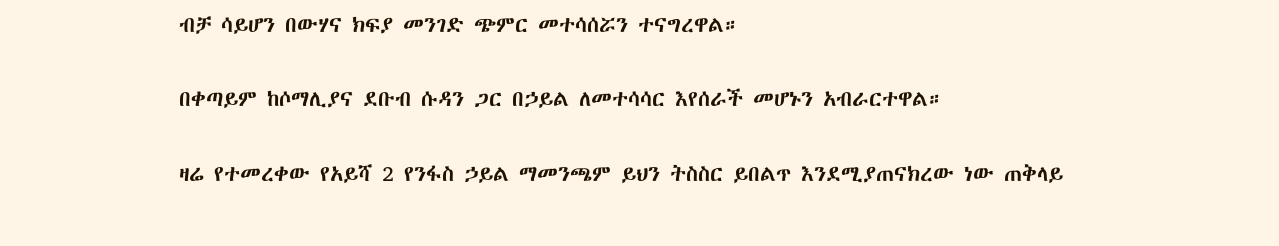ብቻ ሳይሆን በውሃና ክፍያ መንገድ ጭምር መተሳሰሯን ተናግረዋል።

በቀጣይም ከሶማሊያና ደቡብ ሱዳን ጋር በኃይል ለመተሳሳር እየሰራች መሆኑን አብራርተዋል።

ዛሬ የተመረቀው የአይሻ 2 የንፋስ ኃይል ማመንጫም ይህን ትስስር ይበልጥ እንደሚያጠናክረው ነው ጠቅላይ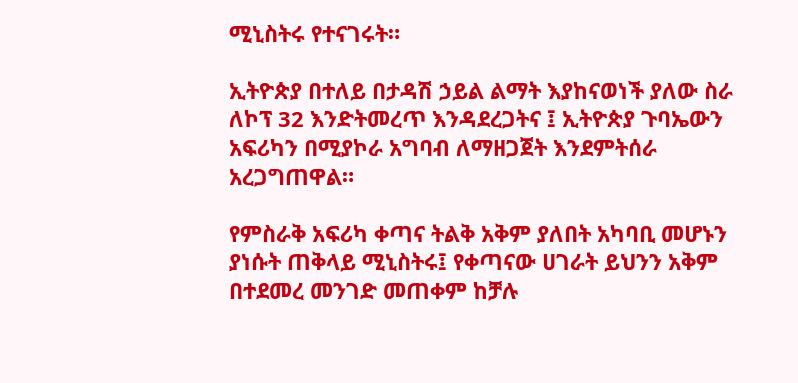ሚኒስትሩ የተናገሩት።

ኢትዮጵያ በተለይ በታዳሽ ኃይል ልማት እያከናወነች ያለው ስራ ለኮፕ 32 እንድትመረጥ እንዳደረጋትና ፤ ኢትዮጵያ ጉባኤውን አፍሪካን በሚያኮራ አግባብ ለማዘጋጀት እንደምትሰራ አረጋግጠዋል።

የምስራቅ አፍሪካ ቀጣና ትልቅ አቅም ያለበት አካባቢ መሆኑን ያነሱት ጠቅላይ ሚኒስትሩ፤ የቀጣናው ሀገራት ይህንን አቅም በተደመረ መንገድ መጠቀም ከቻሉ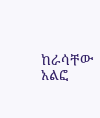ከራሳቸው አልፎ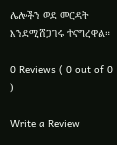ሌሎችን ወደ መርዳት እንደሚሸጋገሩ ተናግረዋል።

0 Reviews ( 0 out of 0 )

Write a Review